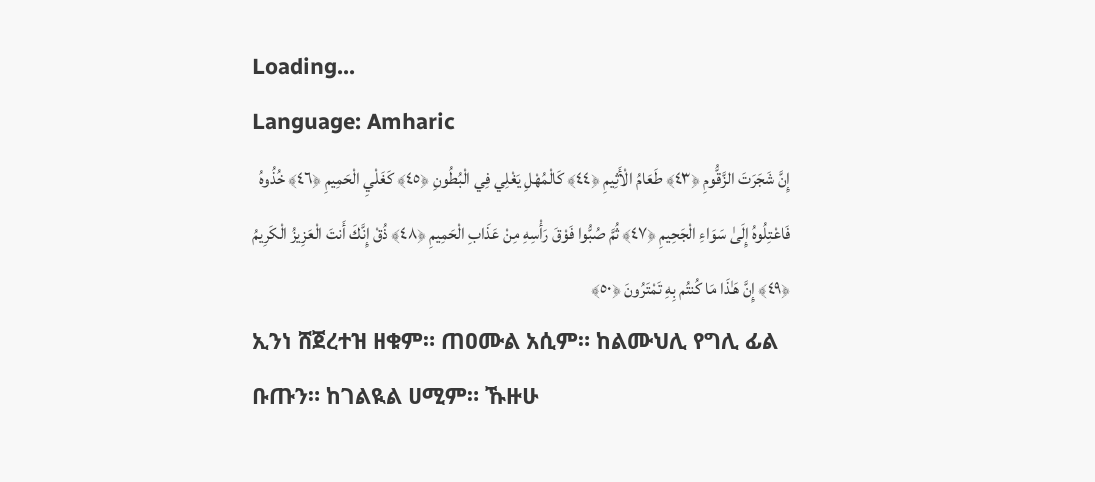Loading...
Language: Amharic
إِنَّ شَجَرَتَ الزَّقُّومِ ﴿٤٣﴾ طَعَامُ الْأَثِيمِ ﴿٤٤﴾ كَالْمُهْلِ يَغْلِي فِي الْبُطُونِ ﴿٤٥﴾ كَغَلْيِ الْحَمِيمِ ﴿٤٦﴾ خُذُوهُ فَاعْتِلُوهُ إِلَىٰ سَوَاءِ الْجَحِيمِ ﴿٤٧﴾ ثُمَّ صُبُّوا فَوْقَ رَأْسِهِ مِنْ عَذَابِ الْحَمِيمِ ﴿٤٨﴾ ذُقْ إِنَّكَ أَنتَ الْعَزِيزُ الْكَرِيمُ ﴿٤٩﴾ إِنَّ هَـٰذَا مَا كُنتُم بِهِ تَمْتَرُونَ ﴿٥٠﴾
ኢንነ ሸጀረተዝ ዘቁም። ጠዐሙል አሲም። ከልሙህሊ የግሊ ፊል ቡጡን። ከገልዪል ሀሚም። ኹዙሁ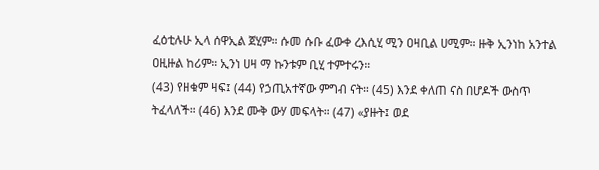ፈዕቲሉሁ ኢላ ሰዋኢል ጀሂም። ሱመ ሱቡ ፈውቀ ረእሲሂ ሚን ዐዛቢል ሀሚም። ዙቅ ኢንነከ አንተል ዐዚዙል ከሪም። ኢንነ ሀዛ ማ ኩንቱም ቢሂ ተምተሩን።
(43) የዘቁም ዛፍ፤ (44) የኃጢአተኛው ምግብ ናት። (45) እንደ ቀለጠ ናስ በሆዶች ውስጥ ትፈላለች። (46) እንደ ሙቅ ውሃ መፍላት። (47) «ያዙት፤ ወደ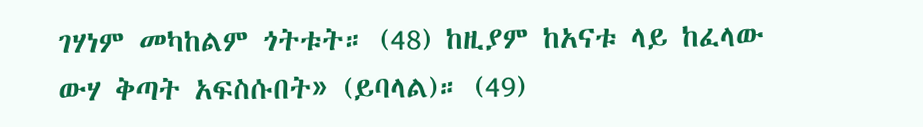ገሃነም መካከልም ጎትቱት። (48) ከዚያም ከአናቱ ላይ ከፈላው ውሃ ቅጣት አፍስሱበት» (ይባላል)። (49)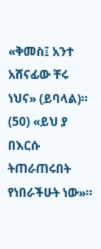«ቅመስ፤ አንተ አሸናፊው ቸሩ ነህና» (ይባላል)። (50) «ይህ ያ በእርሱ ትጠራጠሩበት የነበራችሁት ነው»።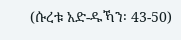(ሱረቱ አድ-ዱኻን፡ 43-50)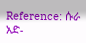Reference: ሱራ አድ-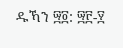ዱኻን ፵፬: ፵፫-፶